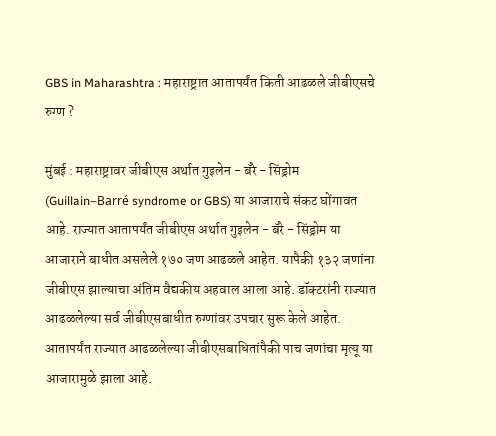GBS in Maharashtra : महाराष्ट्रात आतापर्यंत किती आढळले जीबीएसचे रुग्ण ?

मुंबई : महाराष्ट्रावर जीबीएस अर्थात गुइलेन - बॅरे - सिंड्रोम (Guillain–Barré syndrome or GBS) या आजाराचे संकट घोंगावत आहे. राज्यात आतापर्यंत जीबीएस अर्थात गुइलेन - बॅरे - सिंड्रोम या आजाराने बाधीत असलेले १७० जण आढळले आहेत. यापैकी १३२ जणांना जीबीएस झाल्याचा अंतिम वैद्यकीय अहवाल आला आहे. डॉक्टरांनी राज्यात आढळलेल्या सर्व जीबीएसबाधीत रुग्णांवर उपचार सुरू केले आहेत. आतापर्यंत राज्यात आढळलेल्या जीबीएसबाधितांपैकी पाच जणांचा मृत्यू या आजारामुळे झाला आहे.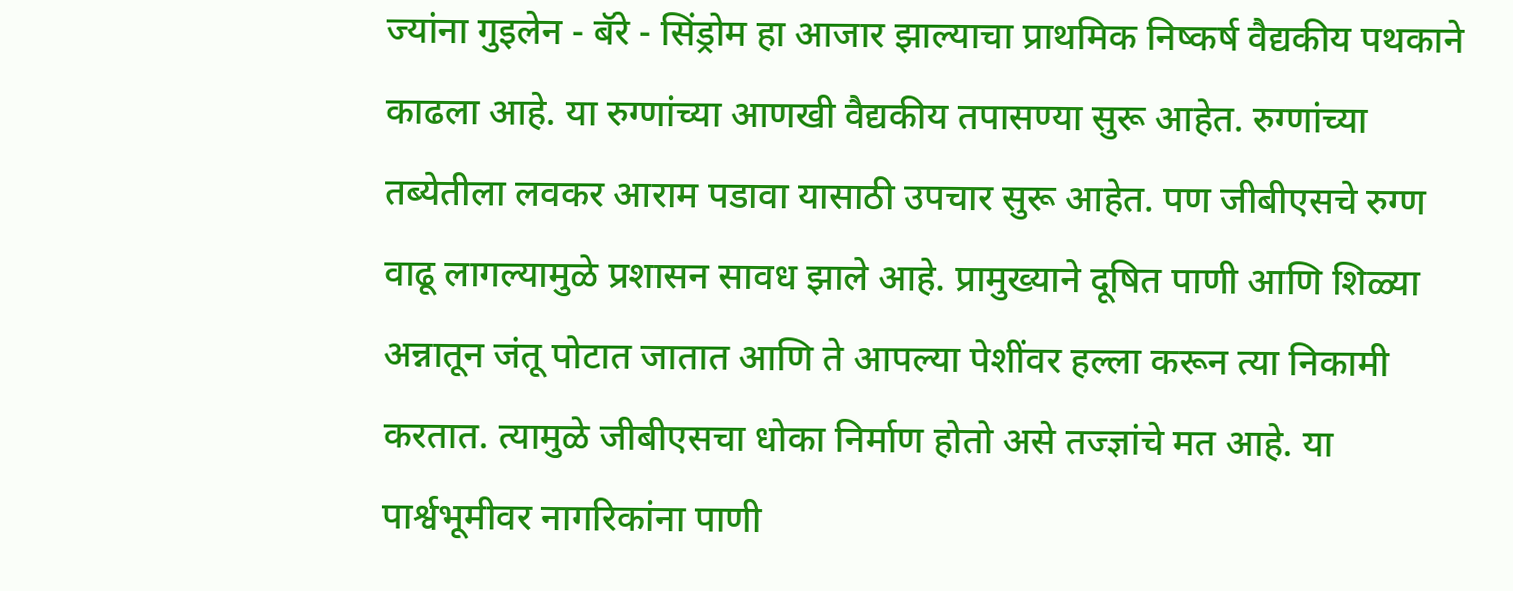ज्यांना गुइलेन - बॅरे - सिंड्रोम हा आजार झाल्याचा प्राथमिक निष्कर्ष वैद्यकीय पथकाने काढला आहे. या रुग्णांच्या आणखी वैद्यकीय तपासण्या सुरू आहेत. रुग्णांच्या तब्येतीला लवकर आराम पडावा यासाठी उपचार सुरू आहेत. पण जीबीएसचे रुग्ण वाढू लागल्यामुळे प्रशासन सावध झाले आहे. प्रामुख्याने दूषित पाणी आणि शिळ्या अन्नातून जंतू पोटात जातात आणि ते आपल्या पेशींवर हल्ला करून त्या निकामी करतात. त्यामुळे जीबीएसचा धोका निर्माण होतो असे तज्ज्ञांचे मत आहे. या पार्श्वभूमीवर नागरिकांना पाणी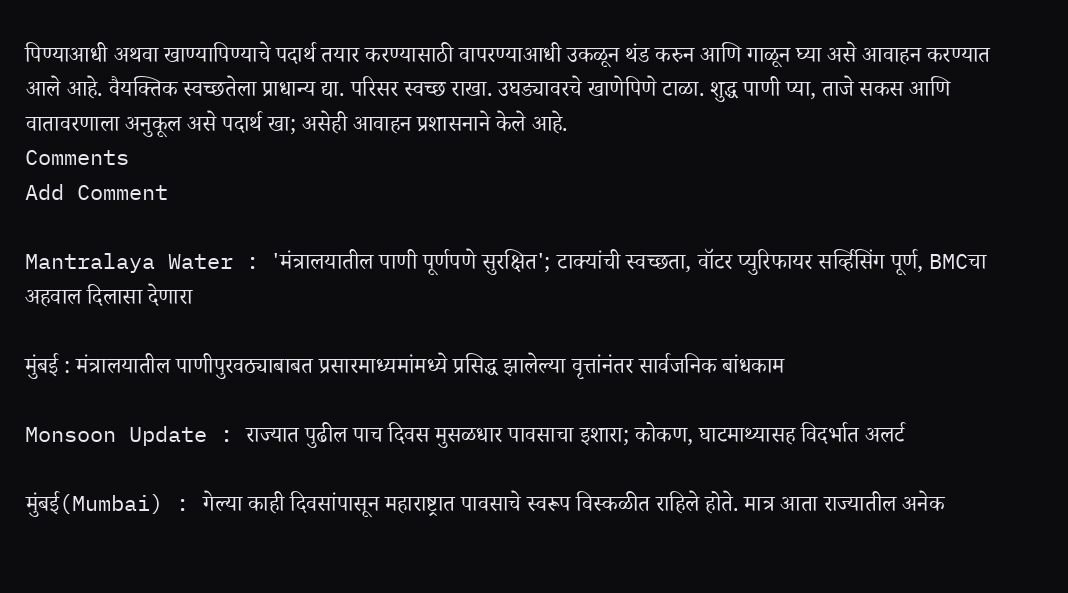पिण्याआधी अथवा खाण्यापिण्याचे पदार्थ तयार करण्यासाठी वापरण्याआधी उकळून थंड करुन आणि गाळून घ्या असे आवाहन करण्यात आले आहे. वैयक्तिक स्वच्छतेला प्राधान्य द्या. परिसर स्वच्छ राखा. उघड्यावरचे खाणेपिणे टाळा. शुद्ध पाणी प्या, ताजे सकस आणि वातावरणाला अनुकूल असे पदार्थ खा; असेही आवाहन प्रशासनाने केले आहे.
Comments
Add Comment

Mantralaya Water : 'मंत्रालयातील पाणी पूर्णपणे सुरक्षित'; टाक्यांची स्वच्छता, वॉटर प्युरिफायर सर्व्हिसिंग पूर्ण, BMCचा अहवाल दिलासा देणारा

मुंबई : मंत्रालयातील पाणीपुरवठ्याबाबत प्रसारमाध्यमांमध्ये प्रसिद्ध झालेल्या वृत्तांनंतर सार्वजनिक बांधकाम

Monsoon Update : राज्यात पुढील पाच दिवस मुसळधार पावसाचा इशारा; कोकण, घाटमाथ्यासह विदर्भात अलर्ट

मुंबई(Mumbai) : गेल्या काही दिवसांपासून महाराष्ट्रात पावसाचे स्वरूप विस्कळीत राहिले होते. मात्र आता राज्यातील अनेक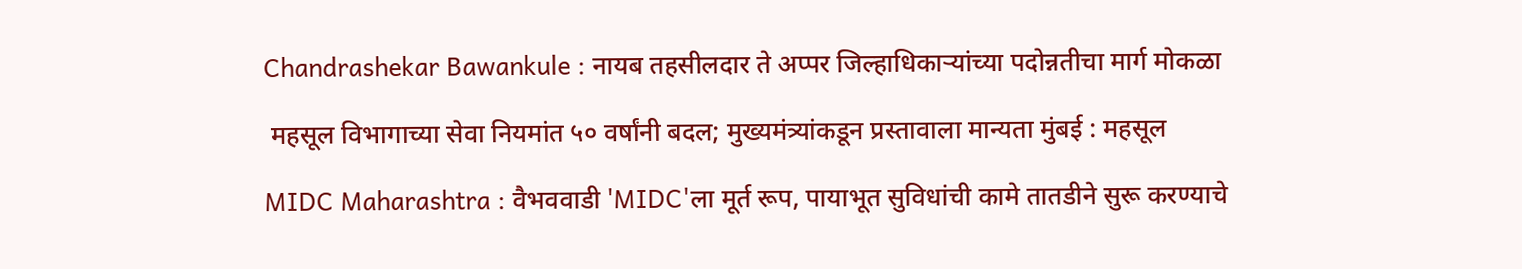Chandrashekar Bawankule : नायब तहसीलदार ते अप्पर जिल्हाधिकाऱ्यांच्या पदोन्नतीचा मार्ग मोकळा

 महसूल विभागाच्या सेवा नियमांत ५० वर्षांनी बदल; मुख्यमंत्र्यांकडून प्रस्तावाला मान्यता मुंबई : महसूल

MIDC Maharashtra : वैभववाडी 'MIDC'ला मूर्त रूप, पायाभूत सुविधांची कामे तातडीने सुरू करण्याचे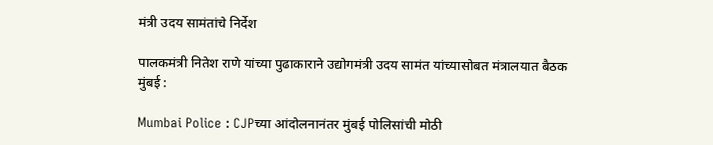मंत्री उदय सामंतांचे निर्देश

पालकमंत्री नितेश राणे यांच्या पुढाकाराने उद्योगमंत्री उदय सामंत यांच्यासोबत मंत्रालयात बैठक मुंबई :

Mumbai Police : CJPच्या आंदोलनानंतर मुंबई पोलिसांची मोठी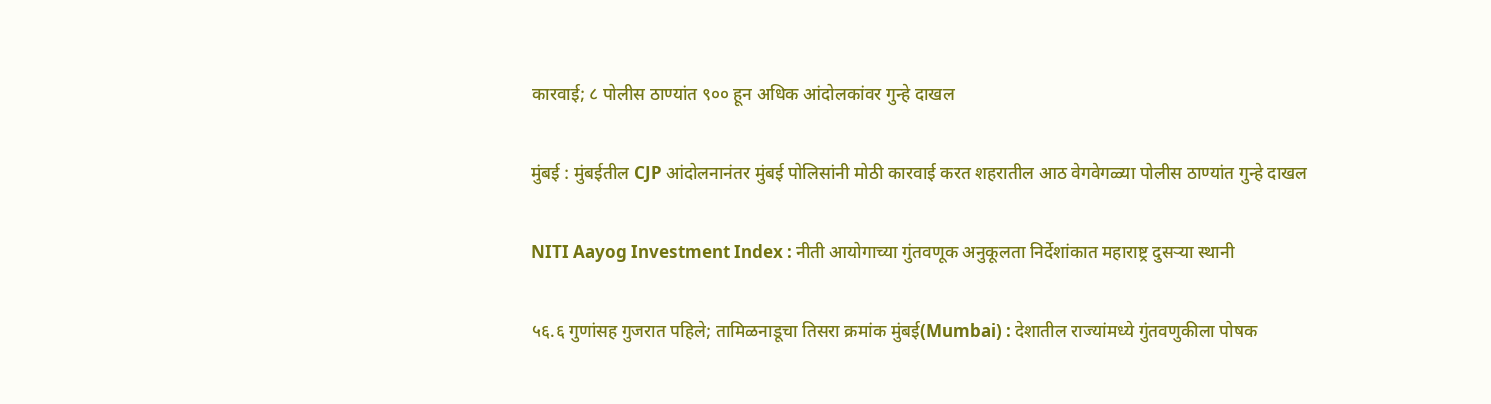कारवाई; ८ पोलीस ठाण्यांत ९०० हून अधिक आंदोलकांवर गुन्हे दाखल

मुंबई : मुंबईतील CJP आंदोलनानंतर मुंबई पोलिसांनी मोठी कारवाई करत शहरातील आठ वेगवेगळ्या पोलीस ठाण्यांत गुन्हे दाखल

NITI Aayog Investment Index : नीती आयोगाच्या गुंतवणूक अनुकूलता निर्देशांकात महाराष्ट्र दुसऱ्या स्थानी

५६.६ गुणांसह गुजरात पहिले; तामिळनाडूचा तिसरा क्रमांक मुंबई(Mumbai) : देशातील राज्यांमध्ये गुंतवणुकीला पोषक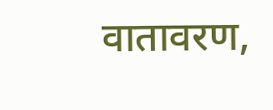वातावरण,